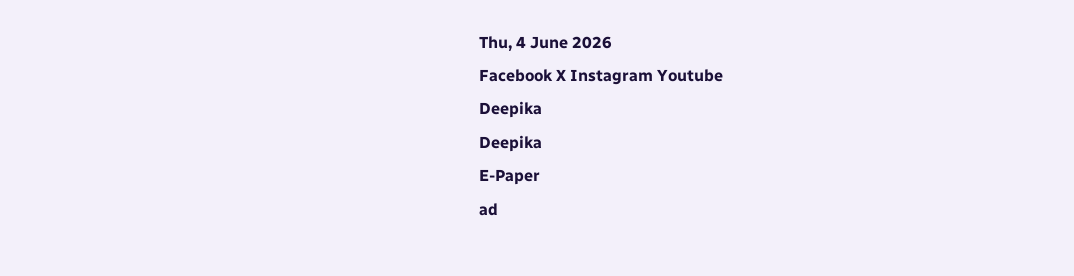Thu, 4 June 2026
Facebook X Instagram Youtube
Deepika
Deepika
E-Paper
ad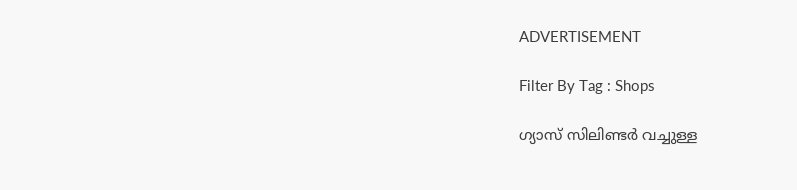ADVERTISEMENT

Filter By Tag : Shops

ഗ്യാസ് സിലിണ്ടര്‍ വച്ചുള്ള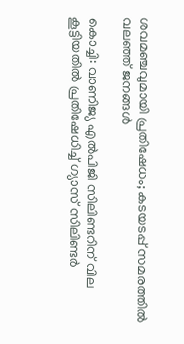ശവമഞ്ചവുമായി പ്രതിഷേധം; കടയടപ്പ് സമരത്തില്‍ വലഞ്ഞ് ജനങ്ങള്‍

കൊച്ചി: വാണിജ്യ എല്‍പിജി സിലിണ്ടറിന് വില കൂട്ടിയതില്‍ പ്രതിഷേധിച്ച് ഗ്യാസ് സിലിണ്ടര്‍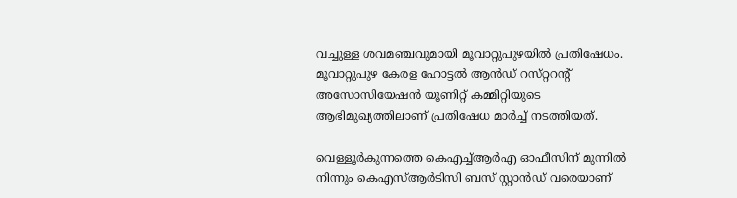വച്ചുള്ള ശവമഞ്ചവുമായി മൂവാറ്റുപുഴയില്‍ പ്രതിഷേധം. മൂവാറ്റുപുഴ കേരള ഹോട്ടല്‍ ആന്‍ഡ് റസ്‌റ്ററന്‍റ് അസോസിയേഷന്‍ യൂണിറ്റ് കമ്മിറ്റിയുടെ ആഭിമുഖ്യത്തിലാണ് പ്രതിഷേധ മാര്‍ച്ച് നടത്തിയത്.

വെള്ളൂര്‍കുന്നത്തെ കെഎച്ച്ആര്‍എ ഓഫീസിന് മുന്നില്‍ നിന്നും കെഎസ്ആര്‍ടിസി ബസ് സ്റ്റാന്‍ഡ് വരെയാണ്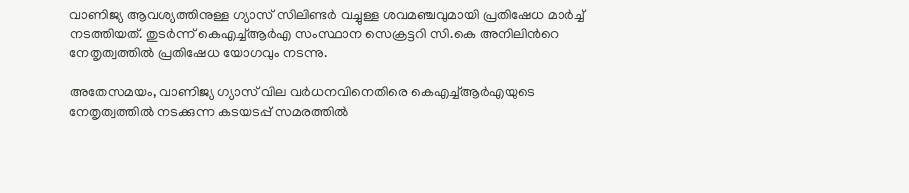വാണിജ്യ ആവശ്യത്തിനുള്ള ഗ്യാസ് സിലിണ്ടര്‍ വച്ചുള്ള ശവമഞ്ചവുമായി പ്രതിഷേധ മാര്‍ച്ച് നടത്തിയത്. തുടര്‍ന്ന് കെഎച്ച്ആര്‍എ സംസ്ഥാന സെക്രട്ടറി സി.കെ അനിലിന്‍റെ നേതൃത്വത്തില്‍ പ്രതിഷേധ യോഗവും നടന്നു.

അതേസമയം, വാണിജ്യ ഗ്യാസ് വില വര്‍ധനവിനെതിരെ കെഎച്ച്ആര്‍എയുടെ നേതൃത്വത്തില്‍ നടക്കുന്ന കടയടപ്പ് സമരത്തില്‍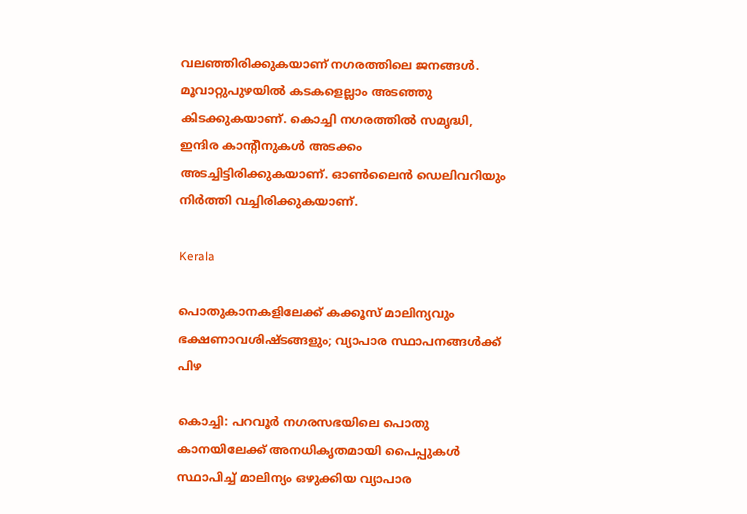വലഞ്ഞിരിക്കുകയാണ് നഗരത്തിലെ ജനങ്ങള്‍. മൂവാറ്റുപുഴയില്‍ കടകളെല്ലാം അടഞ്ഞു കിടക്കുകയാണ്. കൊച്ചി നഗരത്തില്‍ സമൃദ്ധി, ഇന്ദിര കാന്‍റീനുകള്‍ അടക്കം അടച്ചിട്ടിരിക്കുകയാണ്. ഓണ്‍ലൈന്‍ ഡെലിവറിയും നിര്‍ത്തി വച്ചിരിക്കുകയാണ്.

Kerala

പൊതുകാനകളിലേക്ക് കക്കൂസ് മാലിന്യവും ഭക്ഷണാവശിഷ്ടങ്ങളും; വ്യാപാര സ്ഥാപനങ്ങള്‍ക്ക് പിഴ

കൊച്ചി: പറവൂര്‍ നഗരസഭയിലെ പൊതു കാനയിലേക്ക് അനധികൃതമായി പൈപ്പുകള്‍ സ്ഥാപിച്ച് മാലിന്യം ഒഴുക്കിയ വ്യാപാര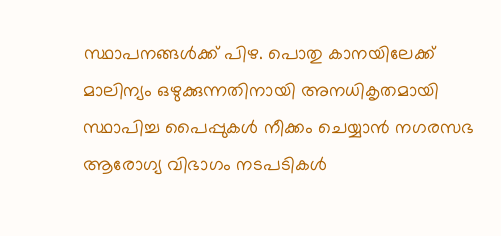സ്ഥാപനങ്ങള്‍ക്ക് പിഴ. പൊതു കാനയിലേക്ക് മാലിന്യം ഒഴുക്കുന്നതിനായി അനധികൃതമായി സ്ഥാപിച്ച പൈപ്പുകള്‍ നീക്കം ചെയ്യാന്‍ നഗരസഭ ആരോഗ്യ വിഭാഗം നടപടികള്‍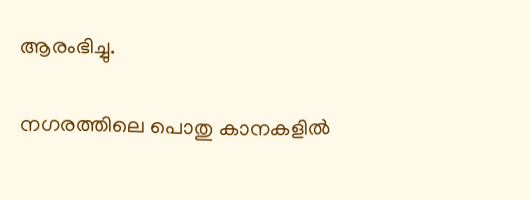ആരംഭിച്ചു.

നഗരത്തിലെ പൊതു കാനകളില്‍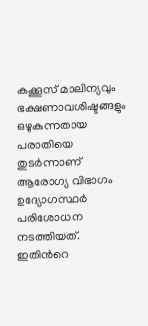കക്കൂസ് മാലിന്യവും ഭക്ഷണാവശിഷ്ടങ്ങളും ഒഴുകുന്നതായ പരാതിയെ തുടര്‍ന്നാണ് ആരോഗ്യ വിഭാഗം ഉദ്യോഗസ്ഥര്‍ പരിശോധന നടത്തിയത്. ഇതിന്‍റെ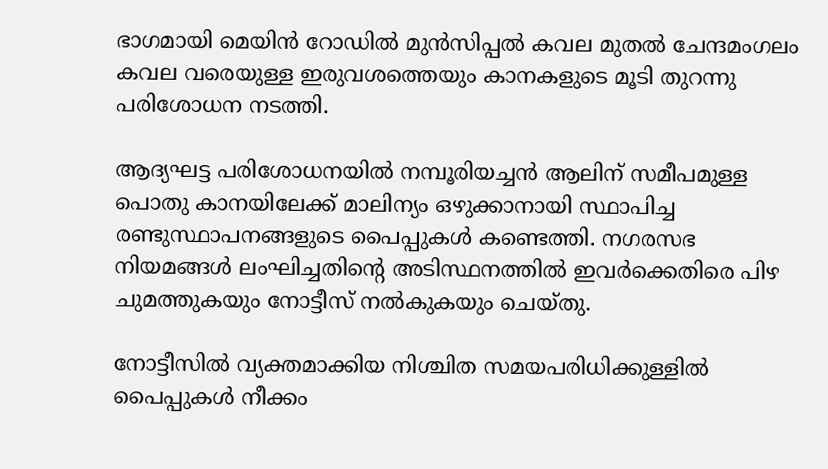ഭാഗമായി മെയിന്‍ റോഡില്‍ മുന്‍സിപ്പല്‍ കവല മുതല്‍ ചേന്ദമംഗലം കവല വരെയുള്ള ഇരുവശത്തെയും കാനകളുടെ മൂടി തുറന്നു പരിശോധന നടത്തി.

ആദ്യഘട്ട പരിശോധനയില്‍ നമ്പൂരിയച്ചന്‍ ആലിന് സമീപമുള്ള പൊതു കാനയിലേക്ക് മാലിന്യം ഒഴുക്കാനായി സ്ഥാപിച്ച രണ്ടുസ്ഥാപനങ്ങളുടെ പൈപ്പുകള്‍ കണ്ടെത്തി. നഗരസഭ നിയമങ്ങള്‍ ലംഘിച്ചതിന്റെ അടിസ്ഥനത്തില്‍ ഇവര്‍ക്കെതിരെ പിഴ ചുമത്തുകയും നോട്ടീസ് നല്‍കുകയും ചെയ്തു.

നോട്ടീസില്‍ വ്യക്തമാക്കിയ നിശ്ചിത സമയപരിധിക്കുള്ളില്‍ പൈപ്പുകള്‍ നീക്കം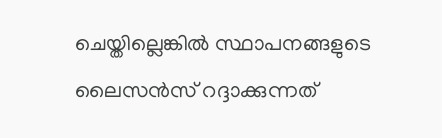ചെയ്തില്ലെങ്കില്‍ സ്ഥാപനങ്ങളുടെ ലൈസന്‍സ് റദ്ദാക്കുന്നത്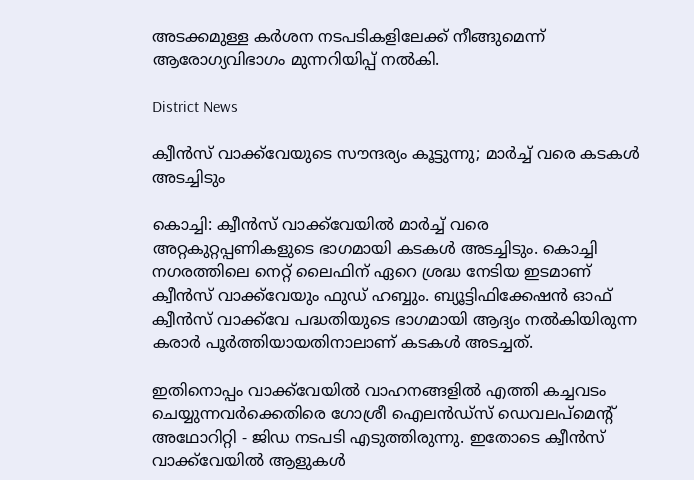അടക്കമുള്ള കര്‍ശന നടപടികളിലേക്ക് നീങ്ങുമെന്ന് ആരോഗ്യവിഭാഗം മുന്നറിയിപ്പ് നല്‍കി.

District News

ക്വീന്‍സ് വാക്ക്‌വേയുടെ സൗന്ദര്യം കൂട്ടുന്നു; മാര്‍ച്ച് വരെ കടകള്‍ അടച്ചിടും

കൊച്ചി: ക്വീന്‍സ് വാക്ക്‌വേയില്‍ മാര്‍ച്ച് വരെ അറ്റകുറ്റപ്പണികളുടെ ഭാഗമായി കടകള്‍ അടച്ചിടും. കൊച്ചി നഗരത്തിലെ നെറ്റ് ലൈഫിന് ഏറെ ശ്രദ്ധ നേടിയ ഇടമാണ് ക്വീന്‍സ് വാക്ക്‌വേയും ഫുഡ് ഹബ്ബും. ബ്യൂട്ടിഫിക്കേഷന്‍ ഓഫ് ക്വീന്‍സ് വാക്ക്‌വേ പദ്ധതിയുടെ ഭാഗമായി ആദ്യം നല്‍കിയിരുന്ന കരാര്‍ പൂര്‍ത്തിയായതിനാലാണ് കടകള്‍ അടച്ചത്.

ഇതിനൊപ്പം വാക്ക്‌വേയില്‍ വാഹനങ്ങളില്‍ എത്തി കച്ചവടം ചെയ്യുന്നവര്‍ക്കെതിരെ ഗോശ്രീ ഐലന്‍ഡ്‌സ് ഡെവലപ്മെന്‍റ് അഥോറിറ്റി - ജിഡ നടപടി എടുത്തിരുന്നു. ഇതോടെ ക്വീന്‍സ് വാക്ക്‌വേയില്‍ ആളുകള്‍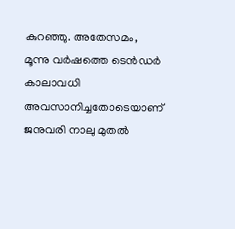കുറഞ്ഞു. അതേസമം, മൂന്നു വര്‍ഷത്തെ ടെന്‍ഡര്‍ കാലാവധി അവസാനിച്ചതോടെയാണ് ജനുവരി നാലു മുതല്‍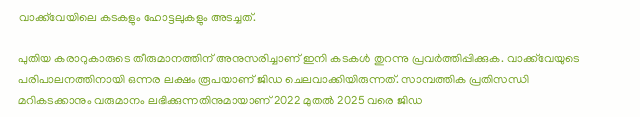വാക്ക്‌വേയിലെ കടകളും ഹോട്ടലുകളും അടച്ചത്.

പുതിയ കരാറുകാരുടെ തീരുമാനത്തിന് അനുസരിച്ചാണ് ഇനി കടകള്‍ തുറന്നു പ്രവര്‍ത്തിപ്പിക്കുക. വാക്ക്‌വേയുടെ പരിപാലനത്തിനായി ഒന്നര ലക്ഷം രൂപയാണ് ജിഡ ചെലവാക്കിയിരുന്നത്. സാമ്പത്തിക പ്രതിസന്ധി മറികടക്കാനും വരുമാനം ലഭിക്കുന്നതിനുമായാണ് 2022 മുതല്‍ 2025 വരെ ജിഡ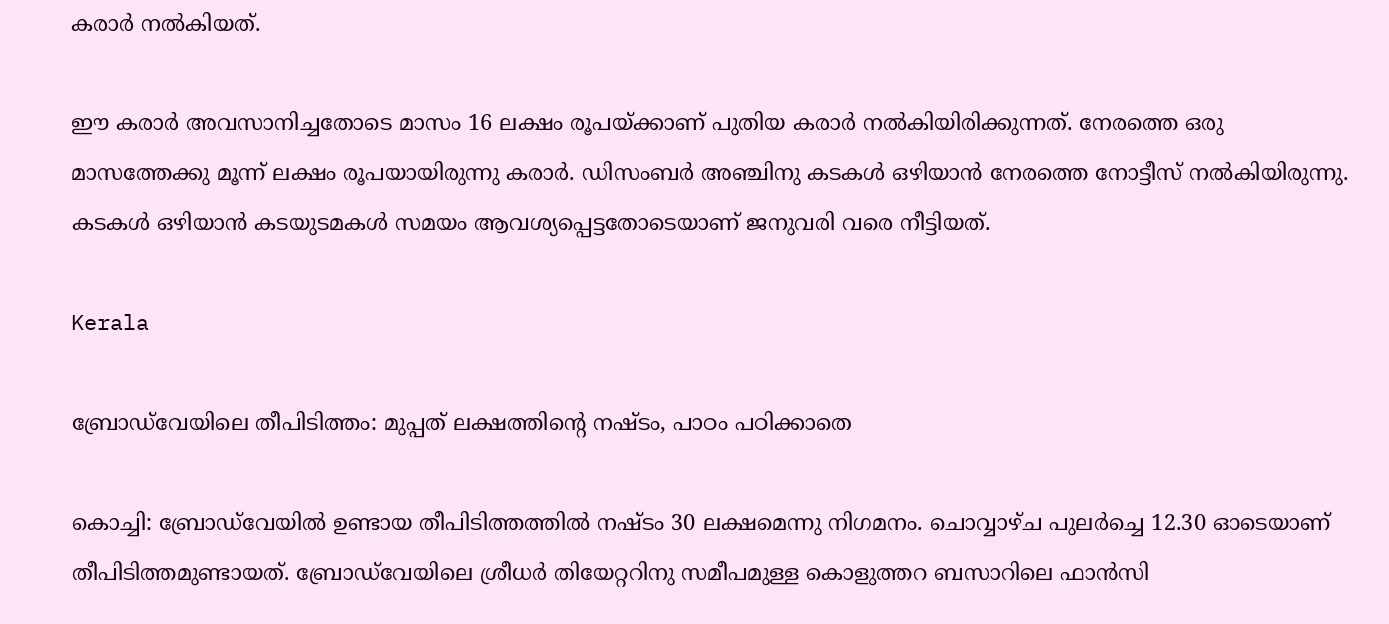കരാര്‍ നല്‍കിയത്.

ഈ കരാര്‍ അവസാനിച്ചതോടെ മാസം 16 ലക്ഷം രൂപയ്ക്കാണ് പുതിയ കരാര്‍ നല്‍കിയിരിക്കുന്നത്. നേരത്തെ ഒരു മാസത്തേക്കു മൂന്ന് ലക്ഷം രൂപയായിരുന്നു കരാര്‍. ഡിസംബര്‍ അഞ്ചിനു കടകള്‍ ഒഴിയാന്‍ നേരത്തെ നോട്ടീസ് നല്‍കിയിരുന്നു. കടകള്‍ ഒഴിയാന്‍ കടയുടമകള്‍ സമയം ആവശ്യപ്പെട്ടതോടെയാണ് ജനുവരി വരെ നീട്ടിയത്.

Kerala

ബ്രോഡ്‌വേയിലെ തീപിടിത്തം: മുപ്പത് ലക്ഷത്തിന്‍റെ നഷ്ടം, പാഠം പഠിക്കാതെ

കൊച്ചി: ബ്രോഡ്‌വേയില്‍ ഉണ്ടായ തീപിടിത്തത്തില്‍ നഷ്ടം 30 ലക്ഷമെന്നു നിഗമനം. ചൊവ്വാഴ്ച പുലര്‍ച്ചെ 12.30 ഓടെയാണ് തീപിടിത്തമുണ്ടായത്. ബ്രോഡ്‌വേയിലെ ശ്രീധര്‍ തിയേറ്ററിനു സമീപമുള്ള കൊളുത്തറ ബസാറിലെ ഫാന്‍സി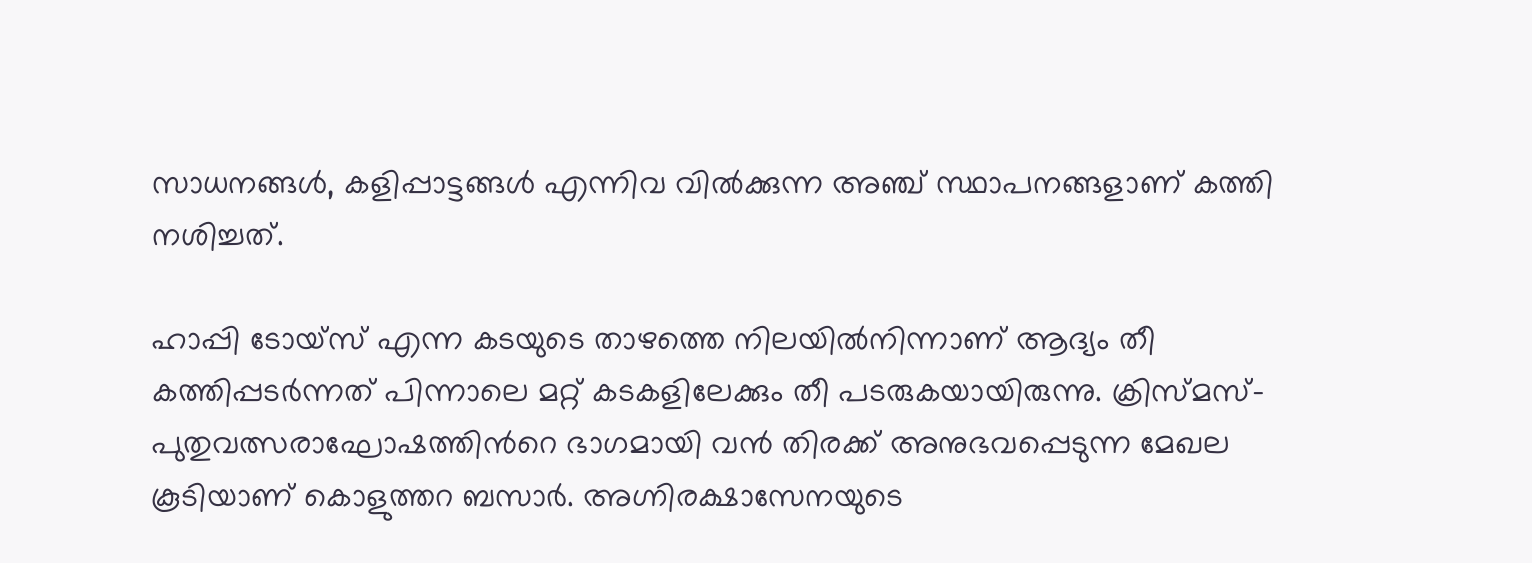സാധനങ്ങള്‍, കളിപ്പാട്ടങ്ങള്‍ എന്നിവ വില്‍ക്കുന്ന അഞ്ച് സ്ഥാപനങ്ങളാണ് കത്തി നശിച്ചത്.

ഹാപ്പി ടോയ്‌സ് എന്ന കടയുടെ താഴത്തെ നിലയില്‍നിന്നാണ് ആദ്യം തീ കത്തിപ്പടര്‍ന്നത് പിന്നാലെ മറ്റ് കടകളിലേക്കും തീ പടരുകയായിരുന്നു. ക്രിസ്മസ്-പുതുവത്സരാഘോഷത്തിന്‍റെ ഭാഗമായി വന്‍ തിരക്ക് അനുഭവപ്പെടുന്ന മേഖല കൂടിയാണ് കൊളുത്തറ ബസാര്‍. അഗ്നിരക്ഷാസേനയുടെ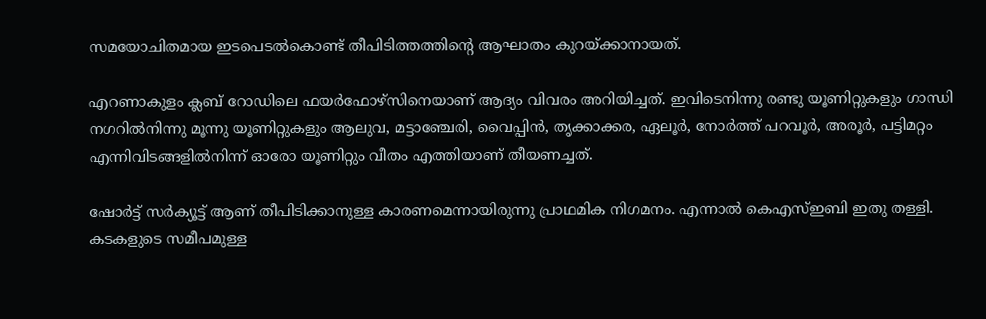സമയോചിതമായ ഇടപെടല്‍കൊണ്ട് തീപിടിത്തത്തിന്‍റെ ആഘാതം കുറയ്ക്കാനായത്.

എറണാകുളം ക്ലബ് റോഡിലെ ഫയര്‍ഫോഴ്‌സിനെയാണ് ആദ്യം വിവരം അറിയിച്ചത്. ഇവിടെനിന്നു രണ്ടു യൂണിറ്റുകളും ഗാന്ധി നഗറില്‍നിന്നു മൂന്നു യൂണിറ്റുകളും ആലുവ, മട്ടാഞ്ചേരി, വൈപ്പിന്‍, തൃക്കാക്കര, ഏലൂര്‍, നോര്‍ത്ത് പറവൂര്‍, അരൂര്‍, പട്ടിമറ്റം എന്നിവിടങ്ങളില്‍നിന്ന് ഓരോ യൂണിറ്റും വീതം എത്തിയാണ് തീയണച്ചത്.

ഷോര്‍ട്ട് സര്‍ക്യൂട്ട് ആണ് തീപിടിക്കാനുള്ള കാരണമെന്നായിരുന്നു പ്രാഥമിക നിഗമനം. എന്നാല്‍ കെഎസ്ഇബി ഇതു തള്ളി. കടകളുടെ സമീപമുള്ള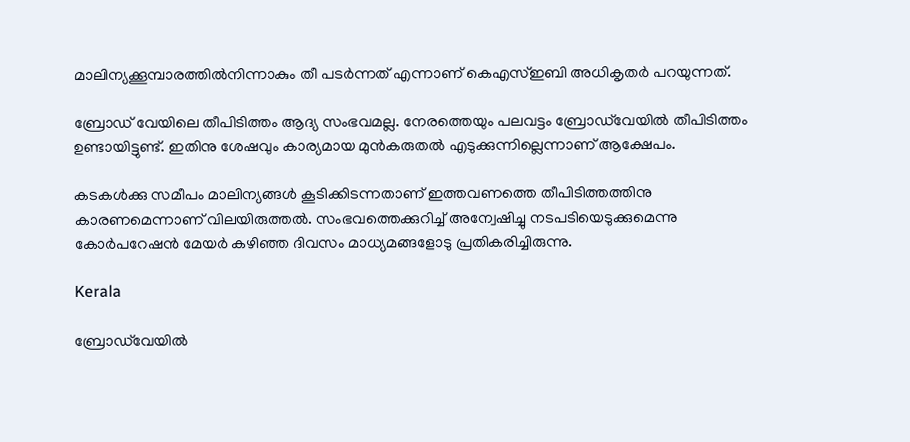മാലിന്യക്കൂമ്പാരത്തില്‍നിന്നാകും തീ പടര്‍ന്നത് എന്നാണ് കെഎസ്ഇബി അധികൃതര്‍ പറയുന്നത്.

ബ്രോഡ് വേയിലെ തീപിടിത്തം ആദ്യ സംഭവമല്ല. നേരത്തെയും പലവട്ടം ബ്രോഡ്‌വേയിൽ തീപിടിത്തം ഉണ്ടായിട്ടുണ്ട്. ഇതിനു ശേഷവും കാര്യമായ മുൻകരുതൽ എടുക്കുന്നില്ലെന്നാണ് ആക്ഷേപം.

കടകൾക്കു സമീപം മാലിന്യങ്ങൾ കൂടിക്കിടന്നതാണ് ഇത്തവണത്തെ തീപിടിത്തത്തിനു കാരണമെന്നാണ് വിലയിരുത്തൽ. സംഭവത്തെക്കുറിച്ച് അന്വേഷിച്ചു നടപടിയെടുക്കുമെന്നു കോർപറേഷൻ മേയർ കഴിഞ്ഞ ദിവസം മാധ്യമങ്ങളോടു പ്രതികരിച്ചിരുന്നു.

Kerala

ബ്രോഡ്‌വേയിൽ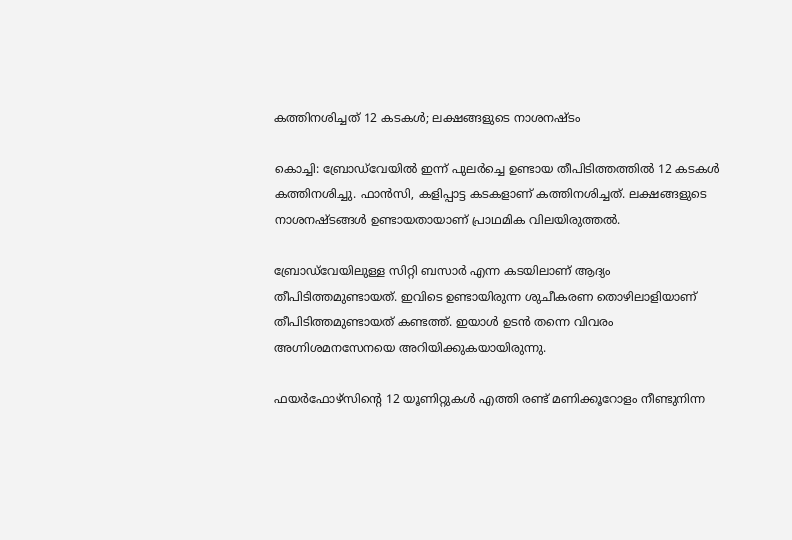കത്തിനശിച്ചത് 12 കടകൾ; ലക്ഷങ്ങളുടെ നാശനഷ്ടം

കൊച്ചി: ബ്രോഡ്‌വേയിൽ ഇന്ന് പുലർച്ചെ ഉണ്ടായ തീപിടിത്തത്തിൽ 12 കടകൾ കത്തിനശിച്ചു. ഫാൻസി, കളിപ്പാട്ട കടകളാണ് കത്തിനശിച്ചത്. ലക്ഷങ്ങളുടെ നാശനഷ്ടങ്ങൾ ഉണ്ടായതായാണ് പ്രാഥമിക വിലയിരുത്തൽ.

ബ്രോഡ്‌വേയിലുള്ള സിറ്റി ബസാർ എന്ന കടയിലാണ് ആദ്യം തീപിടിത്തമുണ്ടായത്. ഇവിടെ ഉണ്ടായിരുന്ന ശുചീകരണ തൊഴിലാളിയാണ് തീപിടിത്തമുണ്ടായത് കണ്ടത്ത്. ഇയാൾ ഉടൻ തന്നെ വിവരം അഗ്നിശമനസേനയെ അറിയിക്കുകയായിരുന്നു.

ഫയർഫോഴ്സിന്‍റെ 12 യൂണിറ്റുകൾ എത്തി രണ്ട് മണിക്കൂറോളം നീണ്ടുനിന്ന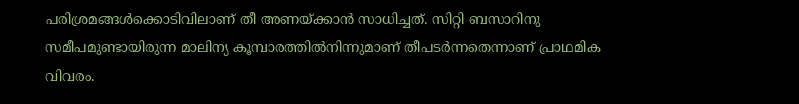പരിശ്രമങ്ങൾക്കൊടിവിലാണ് തീ അണയ്ക്കാൻ സാധിച്ചത്. സിറ്റി ബസാറിനു സമീപമുണ്ടായിരുന്ന മാലിന്യ കൂമ്പാരത്തിൽനിന്നുമാണ് തീപടർന്നതെന്നാണ് പ്രാഥമിക വിവരം.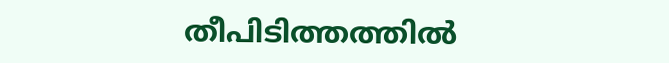തീപിടിത്തത്തിൽ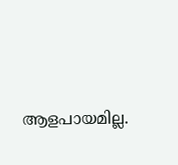ആളപായമില്ല.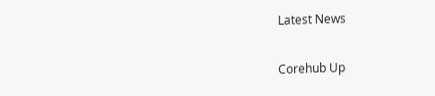Latest News

Corehub Up